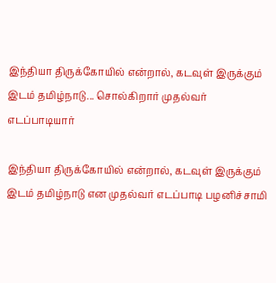இந்தியா திருக்கோயில் என்றால், கடவுள் இருக்கும் இடம் தமிழ்நாடு... சொல்கிறார் முதல்வர் எடப்பாடியார்

இந்தியா திருக்கோயில் என்றால், கடவுள் இருக்கும் இடம் தமிழ்நாடு என முதல்வர் எடப்பாடி பழனிச்சாமி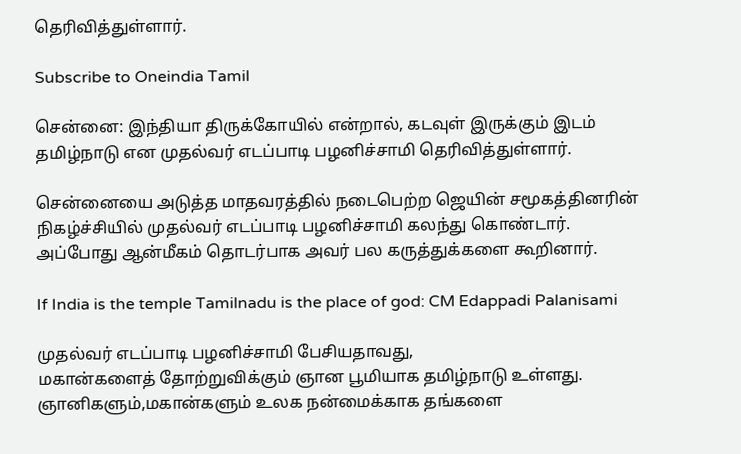தெரிவித்துள்ளார்.

Subscribe to Oneindia Tamil

சென்னை: இந்தியா திருக்கோயில் என்றால், கடவுள் இருக்கும் இடம் தமிழ்நாடு என முதல்வர் எடப்பாடி பழனிச்சாமி தெரிவித்துள்ளார்.

சென்னையை அடுத்த மாதவரத்தில் நடைபெற்ற ஜெயின் சமூகத்தினரின் நிகழ்ச்சியில் முதல்வர் எடப்பாடி பழனிச்சாமி கலந்து கொண்டார். அப்போது ஆன்மீகம் தொடர்பாக அவர் பல கருத்துக்களை கூறினார்.

If India is the temple Tamilnadu is the place of god: CM Edappadi Palanisami

முதல்வர் எடப்பாடி பழனிச்சாமி பேசியதாவது,
மகான்களைத் தோற்றுவிக்கும் ஞான பூமியாக தமிழ்நாடு உள்ளது. ஞானிகளும்,மகான்களும் உலக நன்மைக்காக தங்களை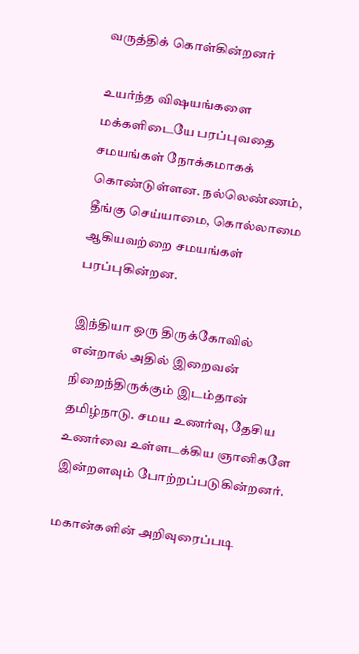வருத்திக் கொள்கின்றனர்

உயர்ந்த விஷயங்களை மக்களிடையே பரப்புவதை சமயங்கள் நோக்கமாகக் கொண்டுள்ளன. நல்லெண்ணம், தீங்கு செய்யாமை, கொல்லாமை ஆகியவற்றை சமயங்கள் பரப்புகின்றன.

இந்தியா ஒரு திருக்கோவில் என்றால் அதில் இறைவன் நிறைந்திருக்கும் இடம்தான் தமிழ்நாடு. சமய உணர்வு, தேசிய உணர்வை உள்ளடக்கிய ஞானிகளே இன்றளவும் போற்றப்படுகின்றனர்.

மகான்களின் அறிவுரைப்படி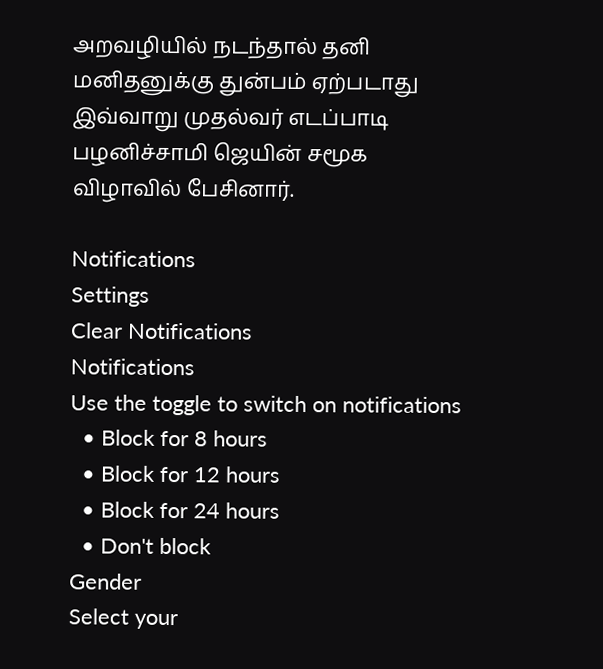அறவழியில் நடந்தால் தனி மனிதனுக்கு துன்பம் ஏற்படாது இவ்வாறு முதல்வர் எடப்பாடி பழனிச்சாமி ஜெயின் சமூக விழாவில் பேசினார்.

Notifications
Settings
Clear Notifications
Notifications
Use the toggle to switch on notifications
  • Block for 8 hours
  • Block for 12 hours
  • Block for 24 hours
  • Don't block
Gender
Select your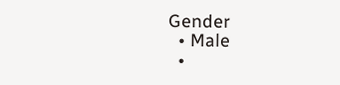Gender
  • Male
  •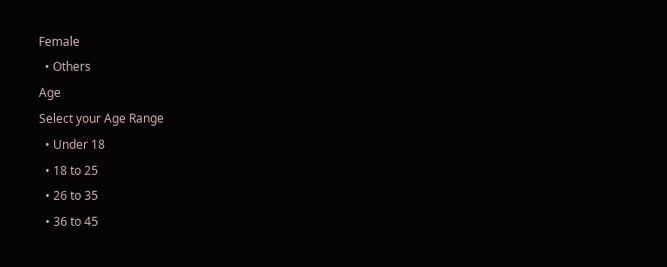Female
  • Others
Age
Select your Age Range
  • Under 18
  • 18 to 25
  • 26 to 35
  • 36 to 45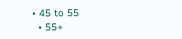• 45 to 55
  • 55+